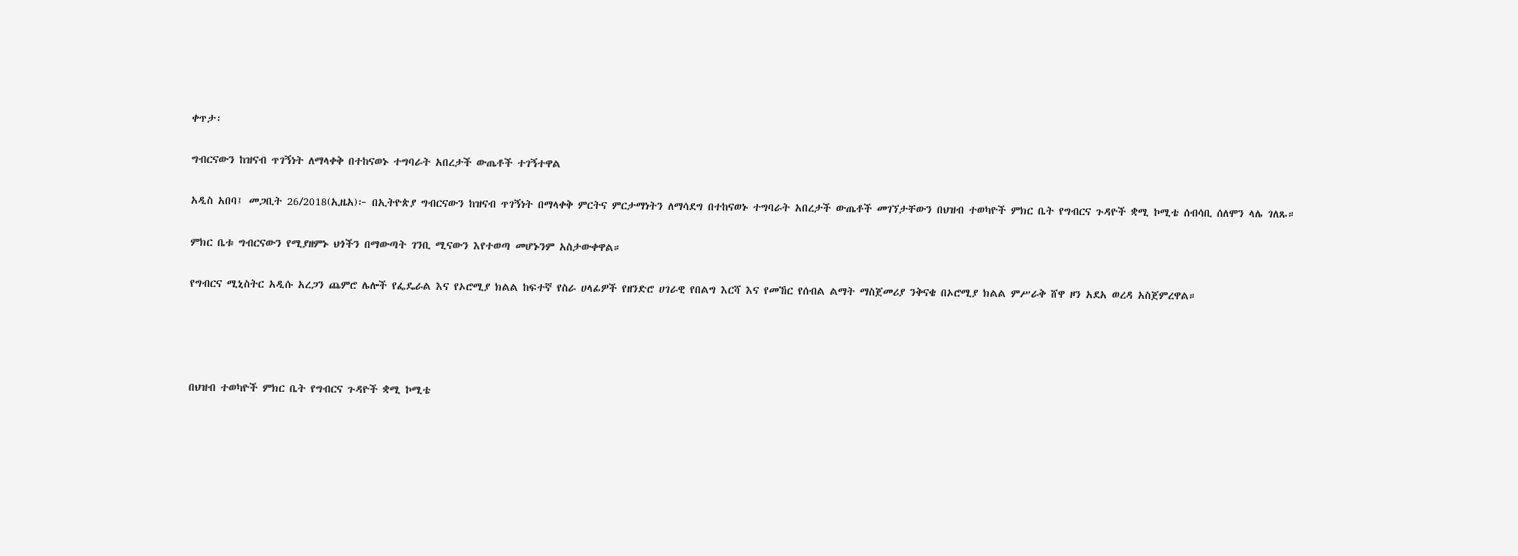ቀጥታ፡

ግብርናውን ከዝናብ ጥገኝነት ለማላቀቅ በተከናወኑ ተግባራት አበረታች ውጤቶች ተገኝተዋል

አዲስ አበባ፤ መጋቢት 26/2018(ኢዜአ)፦ በኢትዮጵያ ግብርናውን ከዝናብ ጥገኝነት በማላቀቅ ምርትና ምርታማነትን ለማሳደግ በተከናወኑ ተግባራት አበረታች ውጤቶች መገኘታቸውን በህዝብ ተወካዮች ምክር ቤት የግብርና ጉዳዮች ቋሚ ኮሚቴ ሰብሳቢ ሰለሞን ላሌ ገለጹ።

ምክር ቤቱ ግብርናውን የሚያዘምኑ ህጎችን በማውጣት ገንቢ ሚናውን እየተወጣ መሆኑንም አስታውቀዋል።

የግብርና ሚኒስትር አዲሱ አረጋን ጨምሮ ሌሎች የፌዴራል እና የኦሮሚያ ክልል ከፍተኛ የስራ ሀላፊዎች የዘንድሮ ሀገራዊ የበልግ እርሻ እና የመኸር የሰብል ልማት ማስጀመሪያ ንቅናቄ በኦሮሚያ ክልል ምሥራቅ ሸዋ ዞን አደአ ወረዳ አስጀምረዋል።




በህዝብ ተወካዮች ምክር ቤት የግብርና ጉዳዮች ቋሚ ኮሚቴ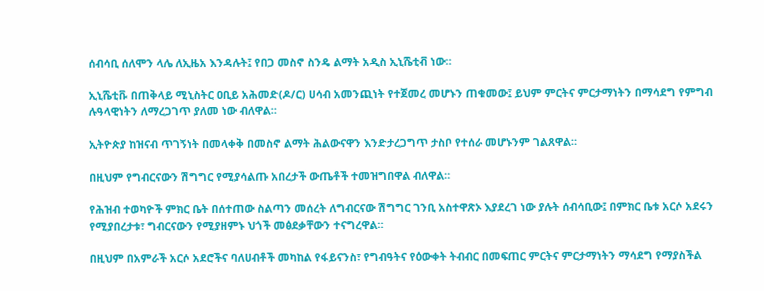ሰብሳቢ ሰለሞን ላሌ ለኢዜአ እንዳሉት፤ የበጋ መስኖ ስንዴ ልማት አዲስ ኢኒሼቲቭ ነው።

ኢኒሼቲቩ በጠቅላይ ሚኒስትር ዐቢይ አሕመድ(ዶ/ር) ሀሳብ አመንጪነት የተጀመረ መሆኑን ጠቁመው፤ ይህም ምርትና ምርታማነትን በማሳደግ የምግብ ሉዓላዊነትን ለማረጋገጥ ያለመ ነው ብለዋል።

ኢትዮጵያ ከዝናብ ጥገኝነት በመላቀቅ በመስኖ ልማት ሕልውናዋን እንድታረጋግጥ ታስቦ የተሰራ መሆኑንም ገልጸዋል።

በዚህም የግብርናውን ሽግግር የሚያሳልጡ አበረታች ውጤቶች ተመዝግበዋል ብለዋል።

የሕዝብ ተወካዮች ምክር ቤት በሰተጠው ስልጣን መሰረት ለግብርናው ሽግግር ገንቢ አስተዋጽኦ እያደረገ ነው ያሉት ሰብሳቢው፤ በምክር ቤቱ አርሶ አደሩን የሚያበረታቱ፣ ግብርናውን የሚያዘምኑ ህጎች መፅደቃቸውን ተናግረዋል።

በዚህም በአምራች አርሶ አደሮችና ባለሀብቶች መካከል የፋይናንስ፣ የግብዓትና የዕውቀት ትብብር በመፍጠር ምርትና ምርታማነትን ማሳደግ የማያስችል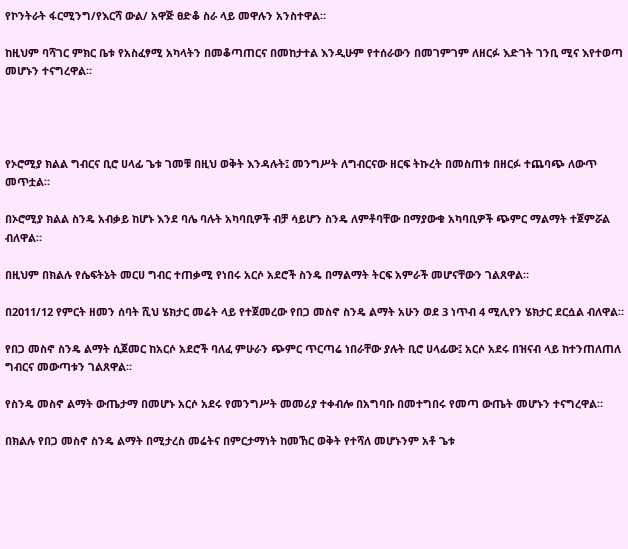የኮንትራት ፋርሚንግ/የእርሻ ውል/ አዋጅ ፀድቆ ስራ ላይ መዋሉን አንስተዋል።

ከዚህም ባሻገር ምክር ቤቱ የአስፈፃሚ አካላትን በመቆጣጠርና በመከታተል እንዲሁም የተሰራውን በመገምገም ለዘርፉ እድገት ገንቢ ሚና እየተወጣ መሆኑን ተናግረዋል።




የኦሮሚያ ክልል ግብርና ቢሮ ሀላፊ ጌቱ ገመቹ በዚህ ወቅት እንዳሉት፤ መንግሥት ለግብርናው ዘርፍ ትኩረት በመስጠቱ በዘርፉ ተጨባጭ ለውጥ መጥቷል።

በኦሮሚያ ክልል ስንዴ አብቃይ ከሆኑ እንደ ባሌ ባሉት አካባቢዎች ብቻ ሳይሆን ስንዴ ለምቶባቸው በማያውቁ አካባቢዎች ጭምር ማልማት ተጀምሯል ብለዋል።

በዚህም በክልሉ የሴፍትኔት መርሀ ግብር ተጠቃሚ የነበሩ አርሶ አደሮች ስንዴ በማልማት ትርፍ አምራች መሆናቸውን ገልጸዋል።

በ2011/12 የምርት ዘመን ሰባት ሺህ ሄክታር መሬት ላይ የተጀመረው የበጋ መስኖ ስንዴ ልማት አሁን ወደ 3 ነጥብ 4 ሚሊየን ሄክታር ደርሷል ብለዋል።

የበጋ መስኖ ስንዴ ልማት ሲጀመር ከአርሶ አደሮች ባለፈ ምሁራን ጭምር ጥርጣሬ ነበራቸው ያሉት ቢሮ ሀላፊው፤ አርሶ አደሩ በዝናብ ላይ ከተንጠለጠለ ግብርና መውጣቱን ገልጸዋል።

የስንዴ መስኖ ልማት ውጤታማ በመሆኑ አርሶ አደሩ የመንግሥት መመሪያ ተቀብሎ በአግባቡ በመተግበሩ የመጣ ውጤት መሆኑን ተናግረዋል።

በክልሉ የበጋ መስኖ ስንዴ ልማት በሚታረስ መሬትና በምርታማነት ከመኸር ወቅት የተሻለ መሆኑንም አቶ ጌቱ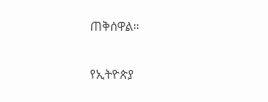ጠቅሰዋል።

የኢትዮጵያ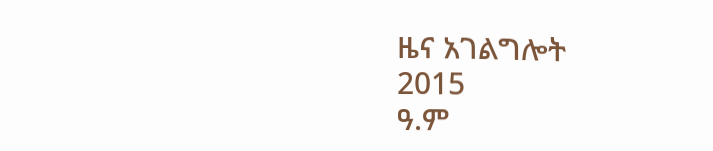ዜና አገልግሎት
2015
ዓ.ም